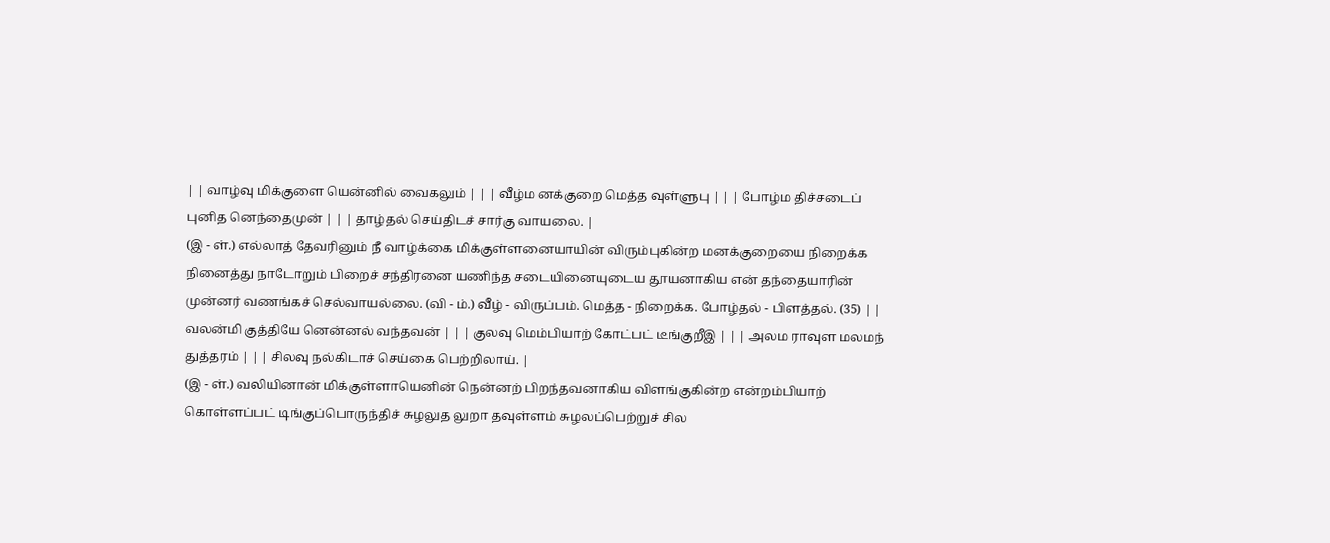| | வாழ்வு மிக்குளை யென்னில் வைகலும் | | | வீழ்ம னக்குறை மெத்த வுள்ளுபு | | | போழ்ம திச்சடைப் புனித னெந்தைமுன் | | | தாழ்தல் செய்திடச் சார்கு வாயலை. |
(இ - ள்.) எல்லாத் தேவரினும் நீ வாழ்க்கை மிக்குள்ளனையாயின் விரும்புகின்ற மனக்குறையை நிறைக்க நினைத்து நாடோறும் பிறைச் சந்திரனை யணிந்த சடையினையுடைய தூயனாகிய என் தந்தையாரின் முன்னர் வணங்கச் செல்வாயல்லை. (வி - ம்.) வீழ் - விருப்பம். மெத்த - நிறைக்க. போழ்தல் - பிளத்தல். (35) | | வலன்மி குத்தியே னென்னல் வந்தவன் | | | குலவு மெம்பியாற் கோட்பட் டீங்குறீஇ | | | அலம ராவுள மலமந் துத்தரம் | | | சிலவு நல்கிடாச் செய்கை பெற்றிலாய். |
(இ - ள்.) வலியினான் மிக்குள்ளாயெனின் நென்னற் பிறந்தவனாகிய விளங்குகின்ற என்றம்பியாற் கொள்ளப்பட் டிங்குப்பொருந்திச் சுழலுத லுறா தவுள்ளம் சுழலப்பெற்றுச் சில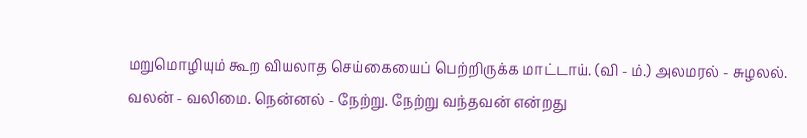மறுமொழியும் கூற வியலாத செய்கையைப் பெற்றிருக்க மாட்டாய். (வி - ம்.) அலமரல் - சுழலல். வலன் - வலிமை. நென்னல் - நேற்று. நேற்று வந்தவன் என்றது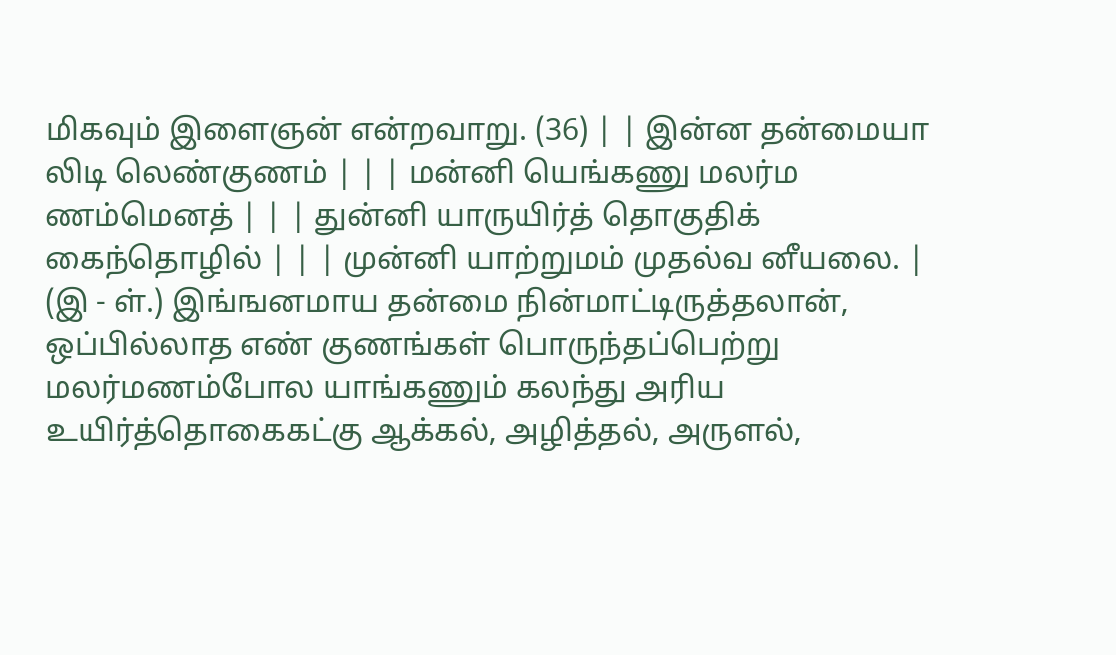மிகவும் இளைஞன் என்றவாறு. (36) | | இன்ன தன்மையா லிடி லெண்குணம் | | | மன்னி யெங்கணு மலர்ம ணம்மெனத் | | | துன்னி யாருயிர்த் தொகுதிக் கைந்தொழில் | | | முன்னி யாற்றுமம் முதல்வ னீயலை. |
(இ - ள்.) இங்ஙனமாய தன்மை நின்மாட்டிருத்தலான், ஒப்பில்லாத எண் குணங்கள் பொருந்தப்பெற்று மலர்மணம்போல யாங்கணும் கலந்து அரிய உயிர்த்தொகைகட்கு ஆக்கல், அழித்தல், அருளல்,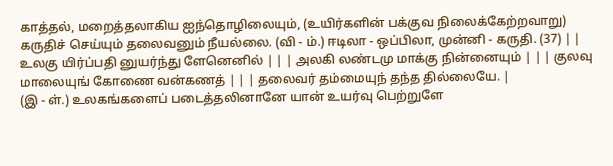காத்தல், மறைத்தலாகிய ஐந்தொழிலையும், (உயிர்களின் பக்குவ நிலைக்கேற்றவாறு) கருதிச் செய்யும் தலைவனும் நீயல்லை. (வி - ம்.) ஈடிலா - ஒப்பிலா, முன்னி - கருதி. (37) | | உலகு யிர்ப்பதி னுயர்ந்து ளேனெனில் | | | அலகி லண்டமு மாக்கு நின்னையும் | | | குலவு மாலையுங் கோணை வன்கணத் | | | தலைவர் தம்மையுந் தந்த தில்லையே. |
(இ - ள்.) உலகங்களைப் படைத்தலினானே யான் உயர்வு பெற்றுளே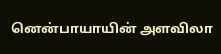னென்பாயாயின் அளவிலா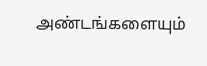அண்டங்களையும்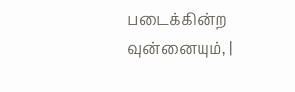படைக்கின்ற வுன்னையும், |